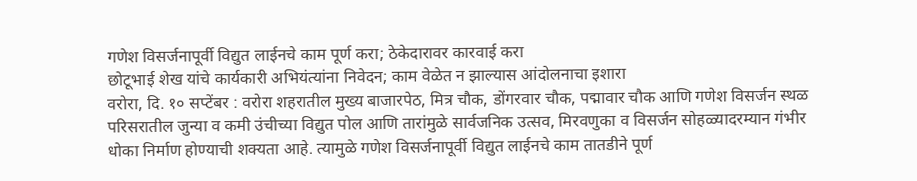गणेश विसर्जनापूर्वी विद्युत लाईनचे काम पूर्ण करा; ठेकेदारावर कारवाई करा
छोटूभाई शेख यांचे कार्यकारी अभियंत्यांना निवेदन; काम वेळेत न झाल्यास आंदोलनाचा इशारा
वरोरा, दि. १० सप्टेंबर : वरोरा शहरातील मुख्य बाजारपेठ, मित्र चौक, डोंगरवार चौक, पद्मावार चौक आणि गणेश विसर्जन स्थळ परिसरातील जुन्या व कमी उंचीच्या विद्युत पोल आणि तारांमुळे सार्वजनिक उत्सव, मिरवणुका व विसर्जन सोहळ्यादरम्यान गंभीर धोका निर्माण होण्याची शक्यता आहे. त्यामुळे गणेश विसर्जनापूर्वी विद्युत लाईनचे काम तातडीने पूर्ण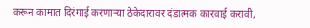करून कामात दिरंगाई करणाऱ्या ठेकेदारावर दंडात्मक कारवाई करावी,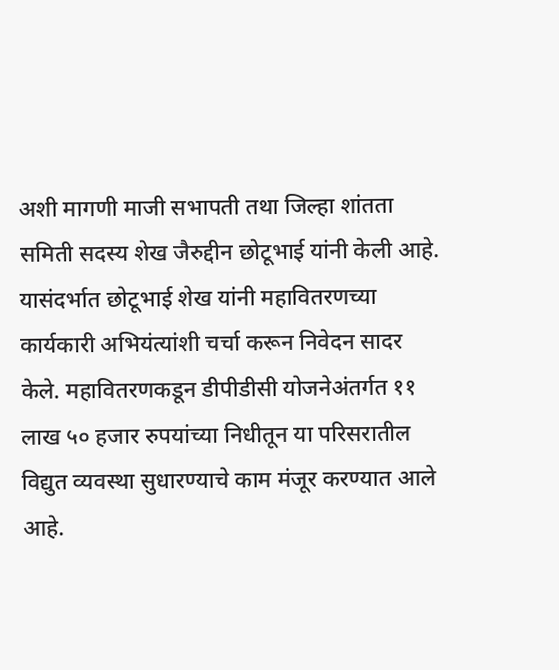अशी मागणी माजी सभापती तथा जिल्हा शांतता समिती सदस्य शेख जैरुद्दीन छोटूभाई यांनी केली आहे.
यासंदर्भात छोटूभाई शेख यांनी महावितरणच्या कार्यकारी अभियंत्यांशी चर्चा करून निवेदन सादर केले. महावितरणकडून डीपीडीसी योजनेअंतर्गत ११ लाख ५० हजार रुपयांच्या निधीतून या परिसरातील विद्युत व्यवस्था सुधारण्याचे काम मंजूर करण्यात आले आहे.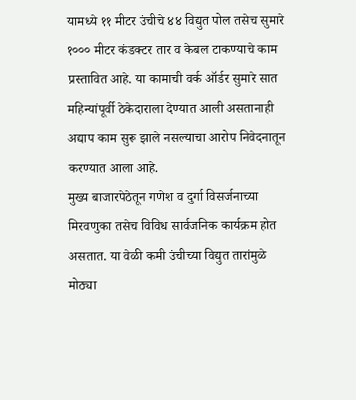यामध्ये ११ मीटर उंचीचे ४४ विद्युत पोल तसेच सुमारे १००० मीटर कंडक्टर तार व केबल टाकण्याचे काम प्रस्तावित आहे. या कामाची वर्क ऑर्डर सुमारे सात महिन्यांपूर्वी ठेकेदाराला देण्यात आली असतानाही अद्याप काम सुरू झाले नसल्याचा आरोप निवेदनातून करण्यात आला आहे.
मुख्य बाजारपेठेतून गणेश व दुर्गा विसर्जनाच्या मिरवणुका तसेच विविध सार्वजनिक कार्यक्रम होत असतात. या वेळी कमी उंचीच्या विद्युत तारांमुळे मोठ्या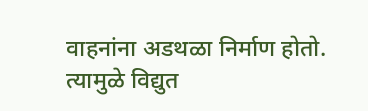वाहनांना अडथळा निर्माण होतो. त्यामुळे विद्युत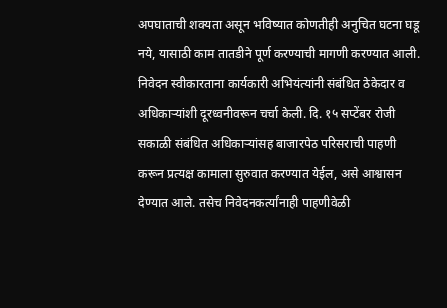अपघाताची शक्यता असून भविष्यात कोणतीही अनुचित घटना घडू नये, यासाठी काम तातडीने पूर्ण करण्याची मागणी करण्यात आली.
निवेदन स्वीकारताना कार्यकारी अभियंत्यांनी संबंधित ठेकेदार व अधिकाऱ्यांशी दूरध्वनीवरून चर्चा केली. दि. १५ सप्टेंबर रोजी सकाळी संबंधित अधिकाऱ्यांसह बाजारपेठ परिसराची पाहणी करून प्रत्यक्ष कामाला सुरुवात करण्यात येईल, असे आश्वासन देण्यात आले. तसेच निवेदनकर्त्यांनाही पाहणीवेळी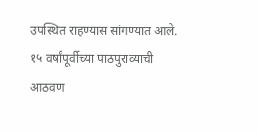उपस्थित राहण्यास सांगण्यात आले.
१५ वर्षांपूर्वीच्या पाठपुराव्याची आठवण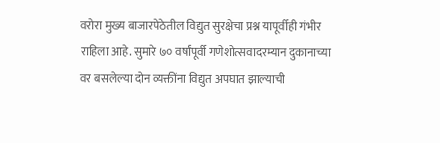वरोरा मुख्य बाजारपेठेतील विद्युत सुरक्षेचा प्रश्न यापूर्वीही गंभीर राहिला आहे. सुमारे ७० वर्षांपूर्वी गणेशोत्सवादरम्यान दुकानाच्या वर बसलेल्या दोन व्यक्तींना विद्युत अपघात झाल्याची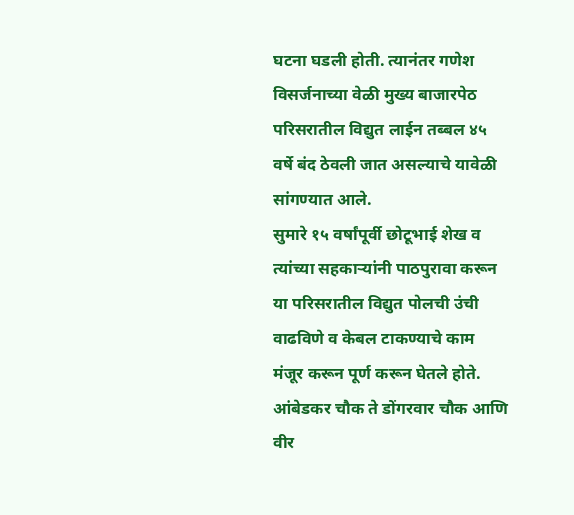घटना घडली होती. त्यानंतर गणेश विसर्जनाच्या वेळी मुख्य बाजारपेठ परिसरातील विद्युत लाईन तब्बल ४५ वर्षे बंद ठेवली जात असल्याचे यावेळी सांगण्यात आले.
सुमारे १५ वर्षांपूर्वी छोटूभाई शेख व त्यांच्या सहकाऱ्यांनी पाठपुरावा करून या परिसरातील विद्युत पोलची उंची वाढविणे व केबल टाकण्याचे काम मंजूर करून पूर्ण करून घेतले होते. आंबेडकर चौक ते डोंगरवार चौक आणि वीर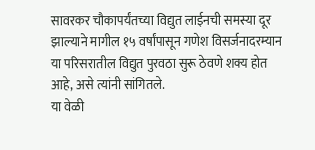सावरकर चौकापर्यंतच्या विद्युत लाईनची समस्या दूर झाल्याने मागील १५ वर्षांपासून गणेश विसर्जनादरम्यान या परिसरातील विद्युत पुरवठा सुरू ठेवणे शक्य होत आहे, असे त्यांनी सांगितले.
या वेळी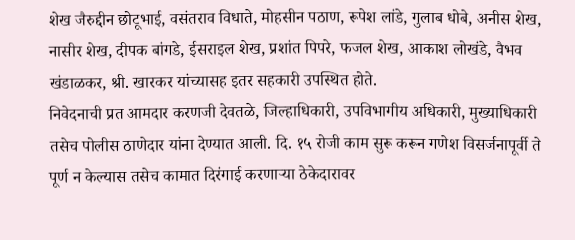शेख जैरुद्दीन छोटूभाई, वसंतराव विधाते, मोहसीन पठाण, रूपेश लांडे, गुलाब धोबे, अनीस शेख, नासीर शेख, दीपक बांगडे, ईसराइल शेख, प्रशांत पिपरे, फजल शेख, आकाश लोखंडे, वैभव खंडाळकर, श्री. खारकर यांच्यासह इतर सहकारी उपस्थित होते.
निवेदनाची प्रत आमदार करणजी देवतळे, जिल्हाधिकारी, उपविभागीय अधिकारी, मुख्याधिकारी तसेच पोलीस ठाणेदार यांना देण्यात आली. दि. १५ रोजी काम सुरू करून गणेश विसर्जनापूर्वी ते पूर्ण न केल्यास तसेच कामात दिरंगाई करणाऱ्या ठेकेदारावर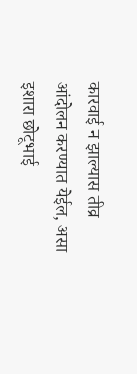कारवाई न झाल्यास तीव्र आंदोलन करण्यात येईल, असा इशारा छोटूभाई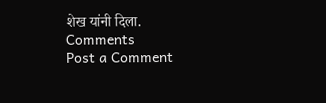शेख यांनी दिला.
Comments
Post a Comment